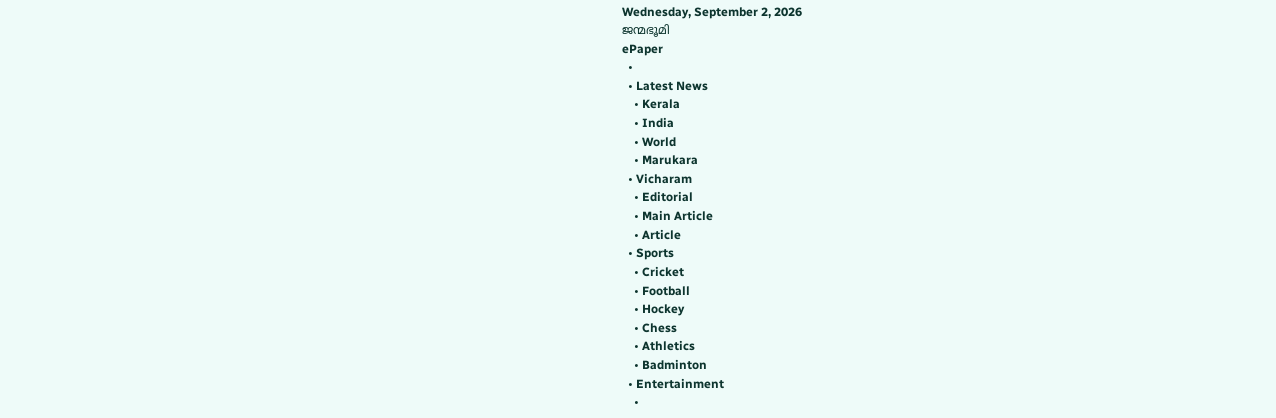Wednesday, September 2, 2026
ജന്മഭൂമി
ePaper
  •
  • Latest News
    • Kerala
    • India
    • World
    • Marukara
  • Vicharam
    • Editorial
    • Main Article
    • Article
  • Sports
    • Cricket
    • Football
    • Hockey
    • Chess
    • Athletics
    • Badminton
  • Entertainment
    •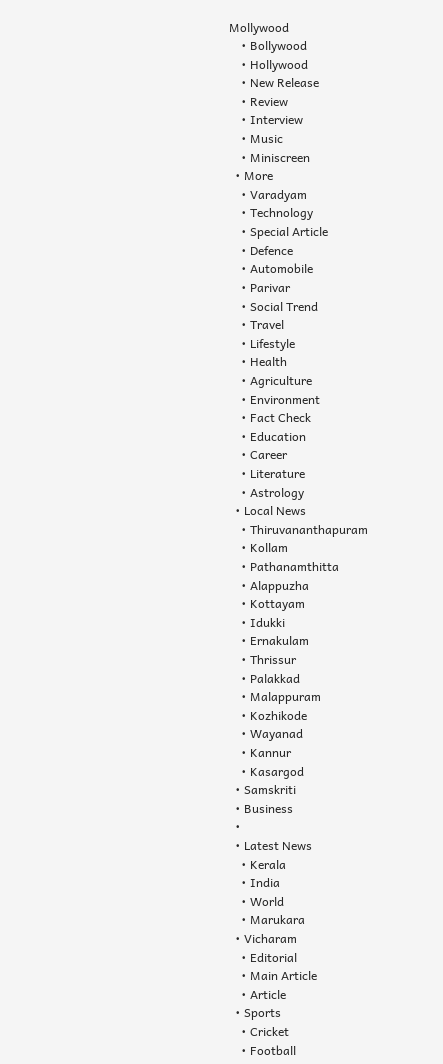Mollywood
    • Bollywood
    • Hollywood
    • New Release
    • Review
    • Interview
    • Music
    • Miniscreen
  • More
    • Varadyam
    • Technology
    • Special Article
    • Defence
    • Automobile
    • Parivar
    • Social Trend
    • Travel
    • Lifestyle
    • Health
    • Agriculture
    • Environment
    • Fact Check
    • Education
    • Career
    • Literature
    • Astrology
  • Local News
    • Thiruvananthapuram
    • Kollam
    • Pathanamthitta
    • Alappuzha
    • Kottayam
    • Idukki
    • Ernakulam
    • Thrissur
    • Palakkad
    • Malappuram
    • Kozhikode
    • Wayanad
    • Kannur
    • Kasargod
  • Samskriti
  • Business
  •
  • Latest News
    • Kerala
    • India
    • World
    • Marukara
  • Vicharam
    • Editorial
    • Main Article
    • Article
  • Sports
    • Cricket
    • Football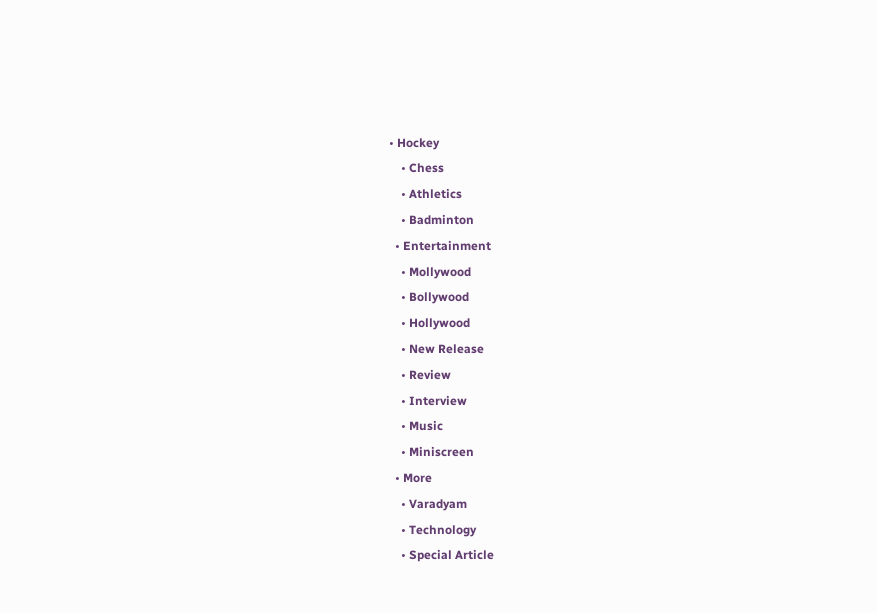• Hockey
    • Chess
    • Athletics
    • Badminton
  • Entertainment
    • Mollywood
    • Bollywood
    • Hollywood
    • New Release
    • Review
    • Interview
    • Music
    • Miniscreen
  • More
    • Varadyam
    • Technology
    • Special Article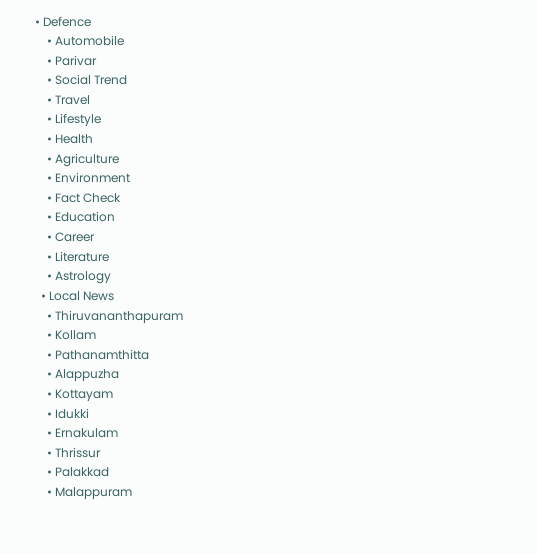• Defence
    • Automobile
    • Parivar
    • Social Trend
    • Travel
    • Lifestyle
    • Health
    • Agriculture
    • Environment
    • Fact Check
    • Education
    • Career
    • Literature
    • Astrology
  • Local News
    • Thiruvananthapuram
    • Kollam
    • Pathanamthitta
    • Alappuzha
    • Kottayam
    • Idukki
    • Ernakulam
    • Thrissur
    • Palakkad
    • Malappuram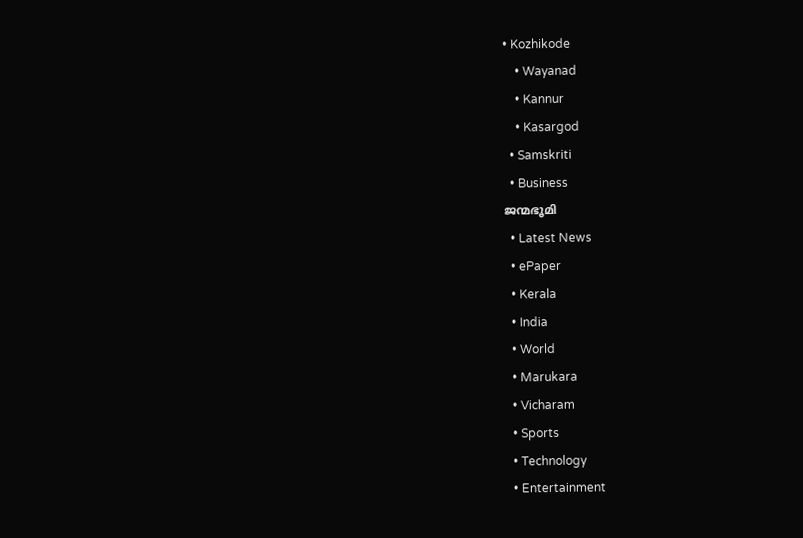• Kozhikode
    • Wayanad
    • Kannur
    • Kasargod
  • Samskriti
  • Business
ജന്മഭൂമി
  • Latest News
  • ePaper
  • Kerala
  • India
  • World
  • Marukara
  • Vicharam
  • Sports
  • Technology
  • Entertainment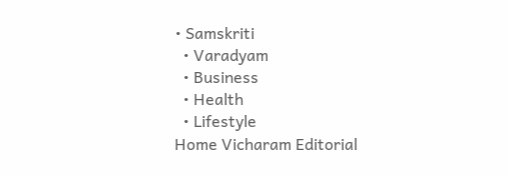• Samskriti
  • Varadyam
  • Business
  • Health
  • Lifestyle
Home Vicharam Editorial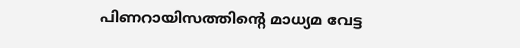പിണറായിസത്തിന്റെ മാധ്യമ വേട്ട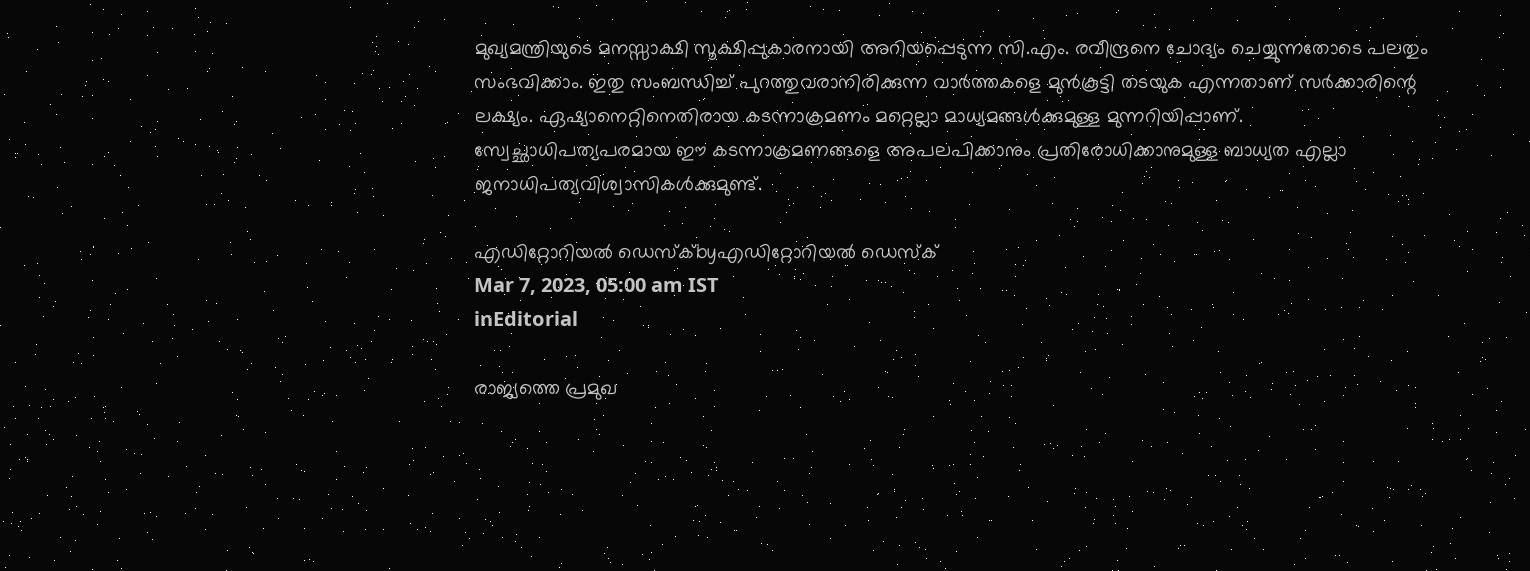മുഖ്യമന്ത്രിയുടെ മനസ്സാക്ഷി സൂക്ഷിപ്പുകാരനായി അറിയപ്പെടുന്ന സി.എം. രവീന്ദ്രനെ ചോദ്യം ചെയ്യുന്നതോടെ പലതും സംഭവിക്കാം. ഇതു സംബന്ധിച്ച് പുറത്തുവരാനിരിക്കുന്ന വാര്‍ത്തകളെ മുന്‍കൂട്ടി തടയുക എന്നതാണ് സര്‍ക്കാരിന്റെ ലക്ഷ്യം. ഏഷ്യാനെറ്റിനെതിരായ കടന്നാക്രമണം മറ്റെല്ലാ മാധ്യമങ്ങള്‍ക്കുമുള്ള മുന്നറിയിപ്പാണ്. സ്വേച്ഛാധിപത്യപരമായ ഈ കടന്നാക്രമണങ്ങളെ അപലപിക്കാനും പ്രതിരോധിക്കാനുമുള്ള ബാധ്യത എല്ലാ ജനാധിപത്യവിശ്വാസികള്‍ക്കുമുണ്ട്.

എഡിറ്റോറിയൽ ഡെസ്ക്byഎഡിറ്റോറിയൽ ഡെസ്ക്
Mar 7, 2023, 05:00 am IST
inEditorial

രാജ്യത്തെ പ്രമുഖ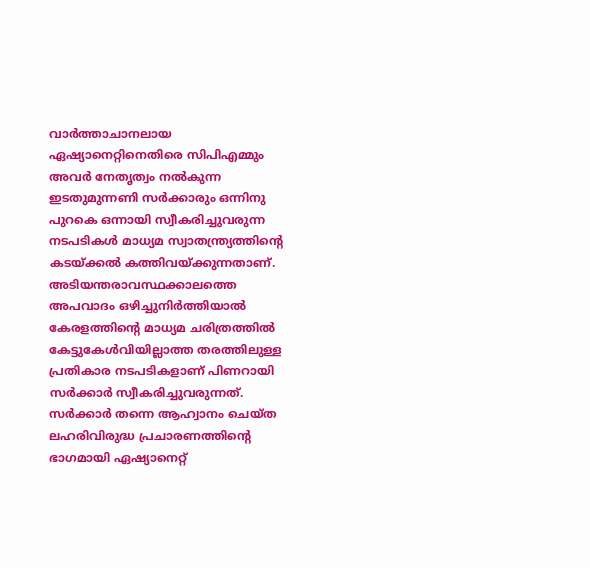വാര്‍ത്താചാനലായ ഏഷ്യാനെറ്റിനെതിരെ സിപിഎമ്മും അവര്‍ നേതൃത്വം നല്‍കുന്ന ഇടതുമുന്നണി സര്‍ക്കാരും ഒന്നിനു പുറകെ ഒന്നായി സ്വീകരിച്ചുവരുന്ന നടപടികള്‍ മാധ്യമ സ്വാതന്ത്ര്യത്തിന്റെ കടയ്‌ക്കല്‍ കത്തിവയ്‌ക്കുന്നതാണ്. അടിയന്തരാവസ്ഥക്കാലത്തെ അപവാദം ഒഴിച്ചുനിര്‍ത്തിയാല്‍ കേരളത്തിന്റെ മാധ്യമ ചരിത്രത്തില്‍ കേട്ടുകേള്‍വിയില്ലാത്ത തരത്തിലുള്ള പ്രതികാര നടപടികളാണ് പിണറായി സര്‍ക്കാര്‍ സ്വീകരിച്ചുവരുന്നത്. സര്‍ക്കാര്‍ തന്നെ ആഹ്വാനം ചെയ്ത ലഹരിവിരുദ്ധ പ്രചാരണത്തിന്റെ ഭാഗമായി ഏഷ്യാനെറ്റ്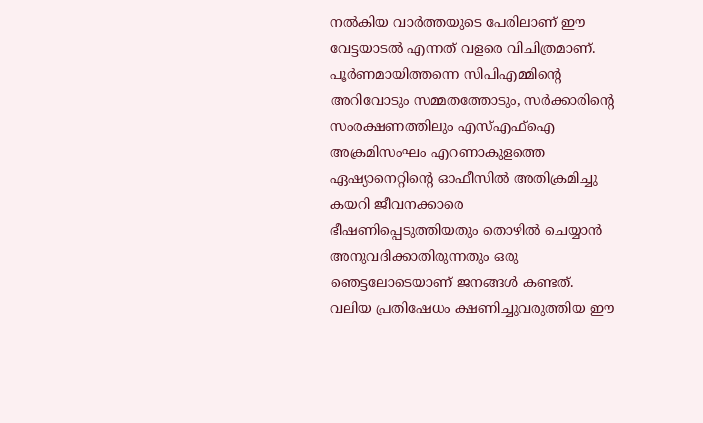നല്‍കിയ വാര്‍ത്തയുടെ പേരിലാണ് ഈ വേട്ടയാടല്‍ എന്നത് വളരെ വിചിത്രമാണ്. പൂര്‍ണമായിത്തന്നെ സിപിഎമ്മിന്റെ അറിവോടും സമ്മതത്തോടും, സര്‍ക്കാരിന്റെ സംരക്ഷണത്തിലും എസ്എഫ്‌ഐ അക്രമിസംഘം എറണാകുളത്തെ ഏഷ്യാനെറ്റിന്റെ ഓഫീസില്‍ അതിക്രമിച്ചു കയറി ജീവനക്കാരെ ഭീഷണിപ്പെടുത്തിയതും തൊഴില്‍ ചെയ്യാന്‍ അനുവദിക്കാതിരുന്നതും ഒരു ഞെട്ടലോടെയാണ് ജനങ്ങള്‍ കണ്ടത്. വലിയ പ്രതിഷേധം ക്ഷണിച്ചുവരുത്തിയ ഈ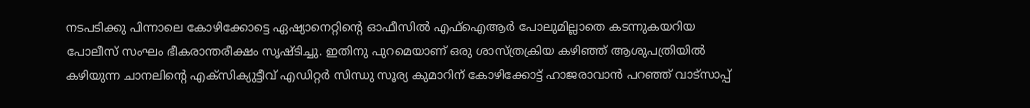നടപടിക്കു പിന്നാലെ കോഴിക്കോട്ടെ ഏഷ്യാനെറ്റിന്റെ ഓഫീസില്‍ എഫ്‌ഐആര്‍ പോലുമില്ലാതെ കടന്നുകയറിയ പോലീസ് സംഘം ഭീകരാന്തരീക്ഷം സൃഷ്ടിച്ചു. ഇതിനു പുറമെയാണ് ഒരു ശാസ്ത്രക്രിയ കഴിഞ്ഞ് ആശുപത്രിയില്‍ കഴിയുന്ന ചാനലിന്റെ എക്‌സിക്യുട്ടീവ് എഡിറ്റര്‍ സിന്ധു സൂര്യ കുമാറിന് കോഴിക്കോട്ട് ഹാജരാവാന്‍ പറഞ്ഞ് വാട്‌സാപ്പ്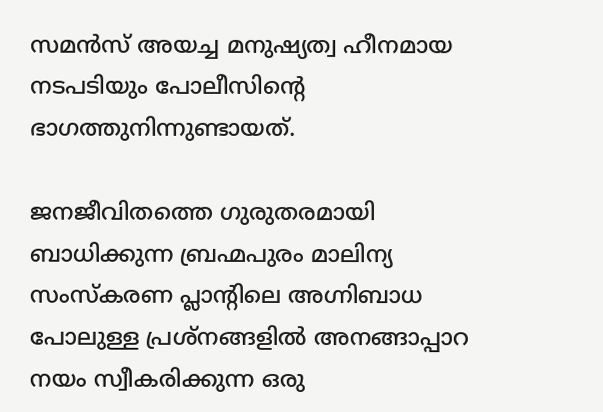സമന്‍സ് അയച്ച മനുഷ്യത്വ ഹീനമായ നടപടിയും പോലീസിന്റെ ഭാഗത്തുനിന്നുണ്ടായത്.

ജനജീവിതത്തെ ഗുരുതരമായി ബാധിക്കുന്ന ബ്രഹ്മപുരം മാലിന്യ സംസ്‌കരണ പ്ലാന്റിലെ അഗ്നിബാധ പോലുള്ള പ്രശ്‌നങ്ങളില്‍ അനങ്ങാപ്പാറ നയം സ്വീകരിക്കുന്ന ഒരു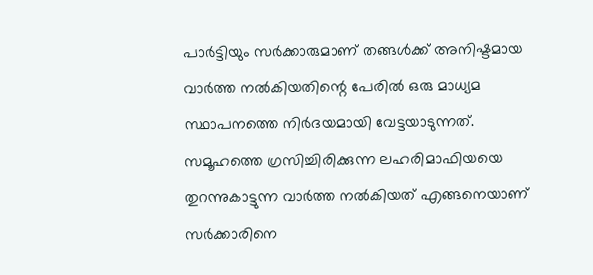പാര്‍ട്ടിയും സര്‍ക്കാരുമാണ് തങ്ങള്‍ക്ക് അനിഷ്ടമായ വാര്‍ത്ത നല്‍കിയതിന്റെ പേരില്‍ ഒരു മാധ്യമ സ്ഥാപനത്തെ നിര്‍ദയമായി വേട്ടയാടുന്നത്. സമൂഹത്തെ ഗ്രസിച്ചിരിക്കുന്ന ലഹരിമാഫിയയെ തുറന്നുകാട്ടുന്ന വാര്‍ത്ത നല്‍കിയത് എങ്ങനെയാണ് സര്‍ക്കാരിനെ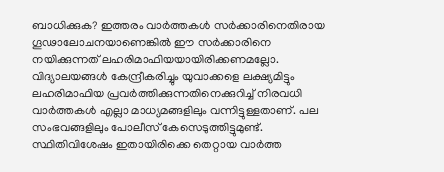ബാധിക്കുക? ഇത്തരം വാര്‍ത്തകള്‍ സര്‍ക്കാരിനെതിരായ ഗൂഢാലോചനയാണെങ്കില്‍ ഈ സര്‍ക്കാരിനെ നയിക്കുന്നത് ലഹരിമാഫിയയായിരിക്കണമല്ലോ. വിദ്യാലയങ്ങള്‍ കേന്ദ്രീകരിച്ചും യുവാക്കളെ ലക്ഷ്യമിട്ടും ലഹരിമാഫിയ പ്രവര്‍ത്തിക്കുന്നതിനെക്കുറിച്ച് നിരവധി വാര്‍ത്തകള്‍ എല്ലാ മാധ്യമങ്ങളിലും വന്നിട്ടുള്ളതാണ്. പല സംഭവങ്ങളിലും പോലീസ് കേസെടുത്തിട്ടുമുണ്ട്. സ്ഥിതിവിശേഷം ഇതായിരിക്കെ തെറ്റായ വാര്‍ത്ത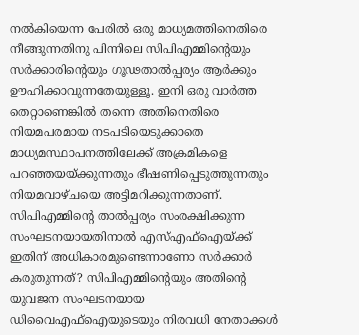നല്‍കിയെന്ന പേരില്‍ ഒരു മാധ്യമത്തിനെതിരെ നീങ്ങുന്നതിനു പിന്നിലെ സിപിഎമ്മിന്റെയും സര്‍ക്കാരിന്റെയും ഗൂഢതാല്‍പ്പര്യം ആര്‍ക്കും ഊഹിക്കാവുന്നതേയുള്ളൂ. ഇനി ഒരു വാര്‍ത്ത തെറ്റാണെങ്കില്‍ തന്നെ അതിനെതിരെ നിയമപരമായ നടപടിയെടുക്കാതെ മാധ്യമസ്ഥാപനത്തിലേക്ക് അക്രമികളെ പറഞ്ഞയയ്‌ക്കുന്നതും ഭീഷണിപ്പെടുത്തുന്നതും നിയമവാഴ്ചയെ അട്ടിമറിക്കുന്നതാണ്.  സിപിഎമ്മിന്റെ താല്‍പ്പര്യം സംരക്ഷിക്കുന്ന സംഘടനയായതിനാല്‍ എസ്എഫ്‌ഐയ്‌ക്ക് ഇതിന് അധികാരമുണ്ടെന്നാണോ സര്‍ക്കാര്‍ കരുതുന്നത്? സിപിഎമ്മിന്റെയും അതിന്റെ യുവജന സംഘടനയായ ഡിവൈഎഫ്‌ഐയുടെയും നിരവധി നേതാക്കള്‍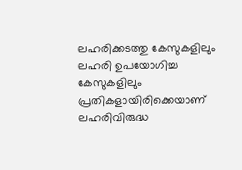ലഹരിക്കടത്തു കേസുകളിലും ലഹരി ഉപയോഗിച്ച കേസുകളിലും പ്രതികളായിരിക്കെയാണ് ലഹരിവിരുദ്ധ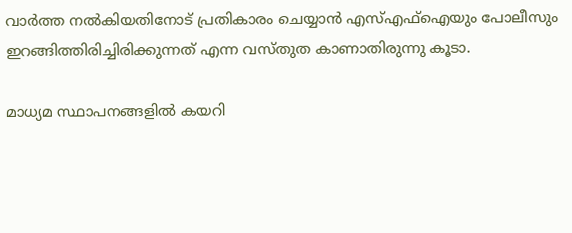വാര്‍ത്ത നല്‍കിയതിനോട് പ്രതികാരം ചെയ്യാന്‍ എസ്എഫ്‌ഐയും പോലീസും ഇറങ്ങിത്തിരിച്ചിരിക്കുന്നത് എന്ന വസ്തുത കാണാതിരുന്നു കൂടാ.

മാധ്യമ സ്ഥാപനങ്ങളില്‍ കയറി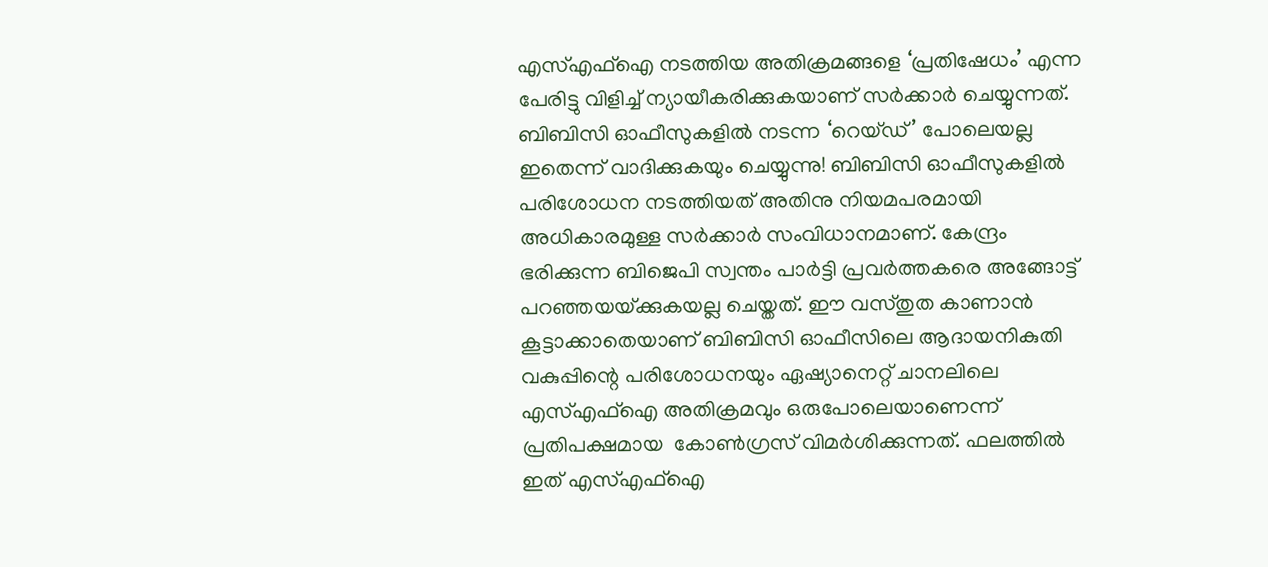എസ്എഫ്‌ഐ നടത്തിയ അതിക്രമങ്ങളെ ‘പ്രതിഷേധം’ എന്ന പേരിട്ടു വിളിച്ച് ന്യായീകരിക്കുകയാണ് സര്‍ക്കാര്‍ ചെയ്യുന്നത്. ബിബിസി ഓഫീസുകളില്‍ നടന്ന ‘റെയ്ഡ്’ പോലെയല്ല ഇതെന്ന് വാദിക്കുകയും ചെയ്യുന്നു! ബിബിസി ഓഫീസുകളില്‍ പരിശോധന നടത്തിയത് അതിനു നിയമപരമായി അധികാരമുള്ള സര്‍ക്കാര്‍ സംവിധാനമാണ്. കേന്ദ്രം ഭരിക്കുന്ന ബിജെപി സ്വന്തം പാര്‍ട്ടി പ്രവര്‍ത്തകരെ അങ്ങോട്ട് പറഞ്ഞയയ്‌ക്കുകയല്ല ചെയ്തത്. ഈ വസ്തുത കാണാന്‍ കൂട്ടാക്കാതെയാണ് ബിബിസി ഓഫീസിലെ ആദായനികുതി വകുപ്പിന്റെ പരിശോധനയും ഏഷ്യാനെറ്റ് ചാനലിലെ എസ്എഫ്‌ഐ അതിക്രമവും ഒരുപോലെയാണെന്ന് പ്രതിപക്ഷമായ  കോണ്‍ഗ്രസ് വിമര്‍ശിക്കുന്നത്. ഫലത്തില്‍ ഇത് എസ്എഫ്‌ഐ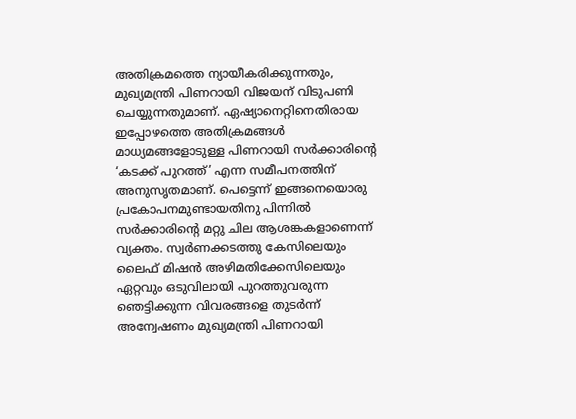അതിക്രമത്തെ ന്യായീകരിക്കുന്നതും, മുഖ്യമന്ത്രി പിണറായി വിജയന് വിടുപണി ചെയ്യുന്നതുമാണ്. ഏഷ്യാനെറ്റിനെതിരായ ഇപ്പോഴത്തെ അതിക്രമങ്ങള്‍ മാധ്യമങ്ങളോടുള്ള പിണറായി സര്‍ക്കാരിന്റെ ‘കടക്ക് പുറത്ത്’ എന്ന സമീപനത്തിന് അനുസൃതമാണ്. പെട്ടെന്ന് ഇങ്ങനെയൊരു പ്രകോപനമുണ്ടായതിനു പിന്നില്‍ സര്‍ക്കാരിന്റെ മറ്റു ചില ആശങ്കകളാണെന്ന്  വ്യക്തം. സ്വര്‍ണക്കടത്തു കേസിലെയും ലൈഫ് മിഷന്‍ അഴിമതിക്കേസിലെയും ഏറ്റവും ഒടുവിലായി പുറത്തുവരുന്ന ഞെട്ടിക്കുന്ന വിവരങ്ങളെ തുടര്‍ന്ന് അന്വേഷണം മുഖ്യമന്ത്രി പിണറായി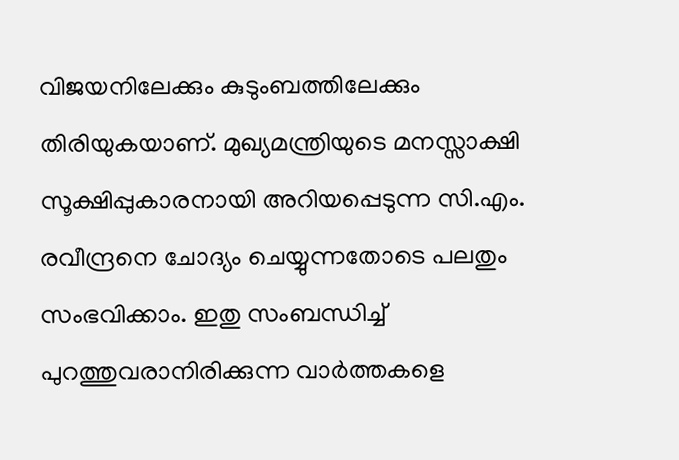വിജയനിലേക്കും കുടുംബത്തിലേക്കും തിരിയുകയാണ്. മുഖ്യമന്ത്രിയുടെ മനസ്സാക്ഷി സൂക്ഷിപ്പുകാരനായി അറിയപ്പെടുന്ന സി.എം. രവീന്ദ്രനെ ചോദ്യം ചെയ്യുന്നതോടെ പലതും സംഭവിക്കാം. ഇതു സംബന്ധിച്ച് പുറത്തുവരാനിരിക്കുന്ന വാര്‍ത്തകളെ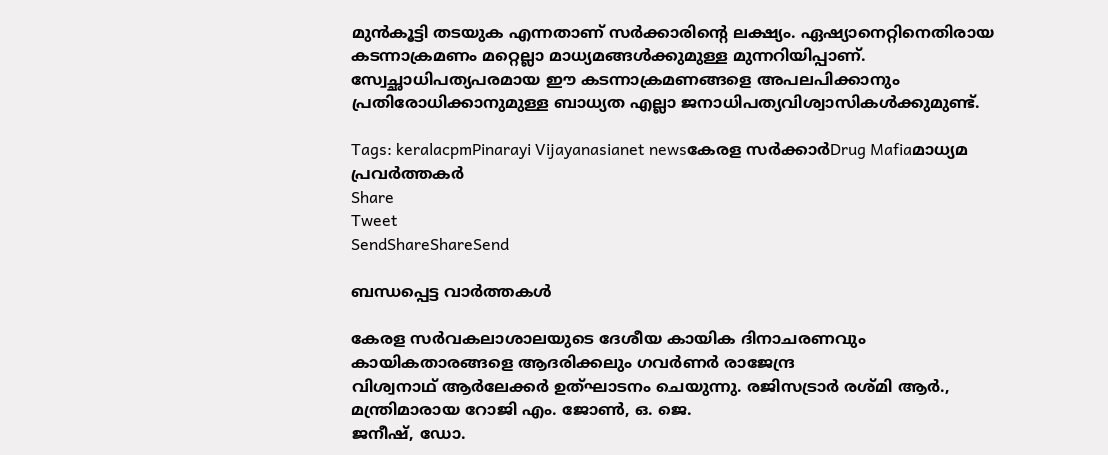മുന്‍കൂട്ടി തടയുക എന്നതാണ് സര്‍ക്കാരിന്റെ ലക്ഷ്യം. ഏഷ്യാനെറ്റിനെതിരായ കടന്നാക്രമണം മറ്റെല്ലാ മാധ്യമങ്ങള്‍ക്കുമുള്ള മുന്നറിയിപ്പാണ്. സ്വേച്ഛാധിപത്യപരമായ ഈ കടന്നാക്രമണങ്ങളെ അപലപിക്കാനും  പ്രതിരോധിക്കാനുമുള്ള ബാധ്യത എല്ലാ ജനാധിപത്യവിശ്വാസികള്‍ക്കുമുണ്ട്.

Tags: keralacpmPinarayi Vijayanasianet newsകേരള സര്‍ക്കാര്‍Drug Mafiaമാധ്യമ പ്രവര്‍ത്തകര്‍
Share
Tweet
SendShareShareSend

ബന്ധപ്പെട്ട വാര്‍ത്തകള്‍

കേരള സര്‍വകലാശാലയുടെ ദേശീയ കായിക ദിനാചരണവും കായികതാരങ്ങളെ ആദരിക്കലും ഗവര്‍ണര്‍ രാജേന്ദ്ര
വിശ്വനാഥ് ആര്‍ലേക്കര്‍ ഉത്ഘാടനം ചെയുന്നു. രജിസട്രാര്‍ രശ്മി ആര്‍., മന്ത്രിമാരായ റോജി എം. ജോണ്‍, ഒ. ജെ.
ജനീഷ്, ഡോ.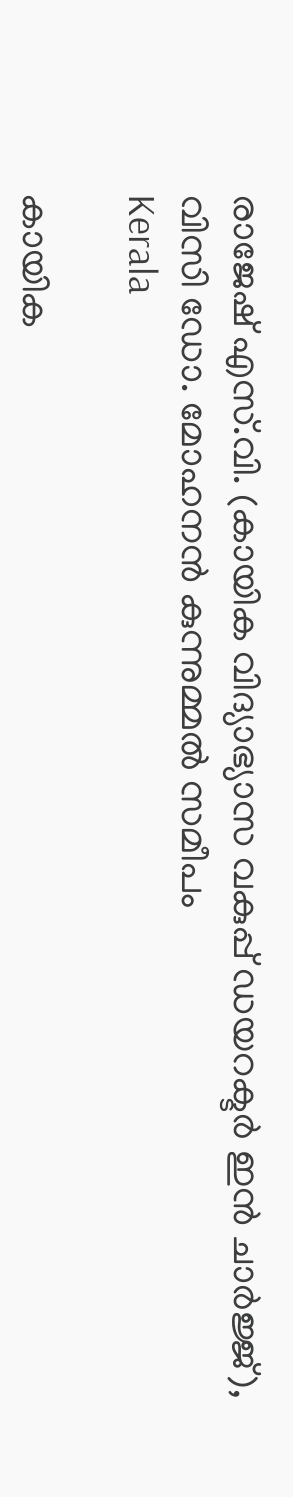രാജേഷ് എസ്.വി. (കായിക വിദ്യാഭ്യാസ വകുപ്പ് ഡയറക്ടര്‍ ഇന്‍ ചാര്‍ജ്ജ്), വിസി ഡോ. മോഹനന്‍ കുന്നുമ്മല്‍ സമീപം
Kerala

കായിക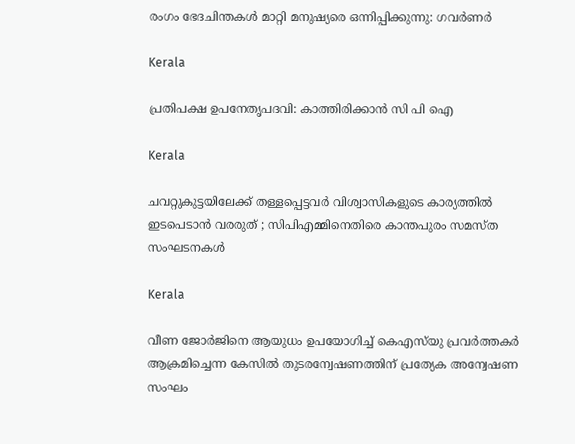രംഗം ഭേദചിന്തകള്‍ മാറ്റി മനുഷ്യരെ ഒന്നിപ്പിക്കുന്നു: ഗവര്‍ണര്‍

Kerala

പ്രതിപക്ഷ ഉപനേതൃപദവി: കാത്തിരിക്കാന്‍ സി പി ഐ

Kerala

ചവറ്റുകുട്ടയിലേക്ക് തള്ളപ്പെട്ടവർ വിശ്വാസികളുടെ കാര്യത്തിൽ ഇടപെടാൻ വരരുത് ; സിപിഎമ്മിനെതിരെ കാന്തപുരം സമസ്ത സംഘടനകൾ

Kerala

വീണ ജോര്‍ജിനെ ആയുധം ഉപയോഗിച്ച് കെഎസ്‌യു പ്രവര്‍ത്തകര്‍ ആക്രമിച്ചെന്ന കേസില്‍ തുടരന്വേഷണത്തിന് പ്രത്യേക അന്വേഷണ സംഘം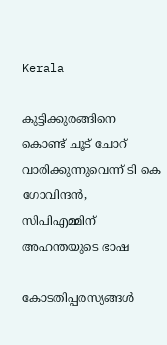Kerala

കുട്ടിക്കുരങ്ങിനെ കൊണ്ട് ചൂട് ചോറ് വാരിക്കുന്നുവെന്ന് ടി കെ ഗോവിന്ദന്‍, സിപിഎമ്മിന് അഹന്തയുടെ ഭാഷ

കോടതിപ്പരസ്യങ്ങള്‍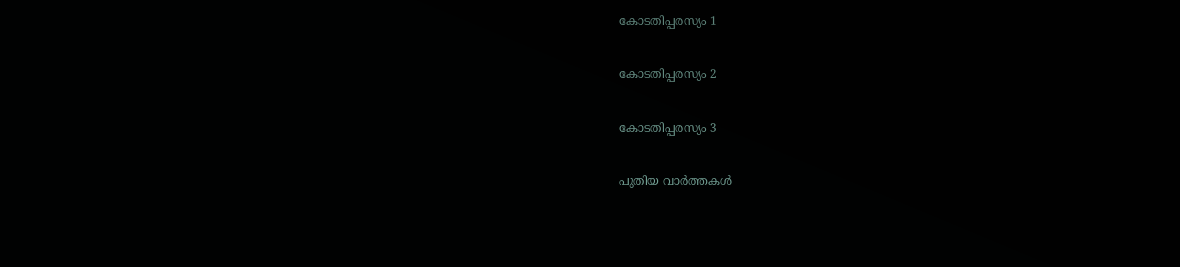കോടതിപ്പരസ്യം 1

കോടതിപ്പരസ്യം 2

കോടതിപ്പരസ്യം 3

പുതിയ വാര്‍ത്തകള്‍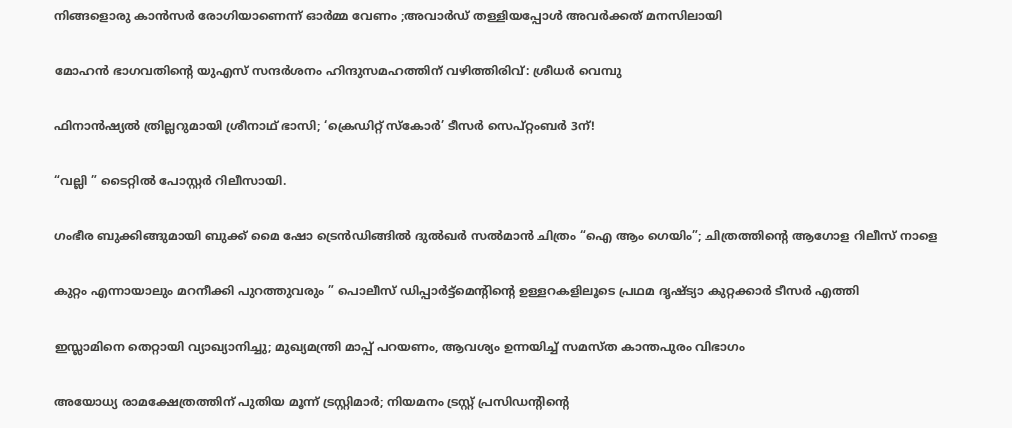നിങ്ങളൊരു കാൻസർ രോഗിയാണെന്ന് ഓർമ്മ വേണം ;അവാർഡ് തള്ളിയപ്പോൾ അവർക്കത് മനസിലായി

മോഹന്‍ ഭാഗവതിന്റെ യുഎസ് സന്ദര്‍ശനം ഹിന്ദുസമഹത്തിന് വഴിത്തിരിവ്: ശ്രീധര്‍ വെമ്പു

ഫിനാൻഷ്യൽ ത്രില്ലറുമായി ശ്രീനാഥ് ഭാസി; ‘ക്രെഡിറ്റ് സ്കോർ’ ടീസർ സെപ്റ്റംബർ 3ന്!

“വല്ലി ” ടൈറ്റിൽ പോസ്റ്റർ റിലീസായി.

ഗംഭീര ബുക്കിങ്ങുമായി ബുക്ക് മൈ ഷോ ട്രെൻഡിങ്ങിൽ ദുൽഖർ സൽമാൻ ചിത്രം “ഐ ആം ഗെയിം”; ചിത്രത്തിന്റെ ആഗോള റിലീസ് നാളെ

കുറ്റം എന്നായാലും മറനീക്കി പുറത്തുവരും ” പൊലീസ് ഡിപ്പാർട്ട്മെൻ്റിന്റെ ഉള്ളറകളിലൂടെ പ്രഥമ ദൃഷ്‌ട്യാ കുറ്റക്കാർ ടീസർ എത്തി

ഇസ്ലാമിനെ തെറ്റായി വ്യാഖ്യാനിച്ചു; മുഖ്യമന്ത്രി മാപ്പ് പറയണം, ആവശ്യം ഉന്നയിച്ച് സമസ്ത കാന്തപുരം വിഭാഗം

അയോധ്യ രാമക്ഷേത്രത്തിന് പുതിയ മൂന്ന് ട്രസ്റ്റിമാർ; നിയമനം ട്രസ്റ്റ് പ്രസിഡൻ്റിന്റെ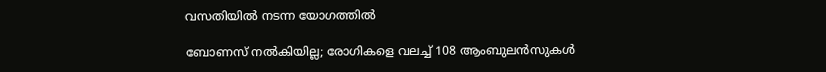വസതിയിൽ നടന്ന യോഗത്തിൽ

ബോണസ് നല്‍കിയില്ല; രോഗികളെ വലച്ച് 108 ആംബുലന്‍സുകള്‍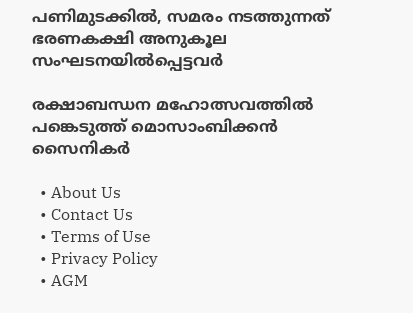പണിമുടക്കില്‍, സമരം നടത്തുന്നത് ഭരണകക്ഷി അനുകൂല സംഘടനയിൽപ്പെട്ടവർ

രക്ഷാബന്ധന മഹോത്സവത്തില്‍ പങ്കെടുത്ത് മൊസാംബിക്കന്‍ സൈനികര്‍

  • About Us
  • Contact Us
  • Terms of Use
  • Privacy Policy
  • AGM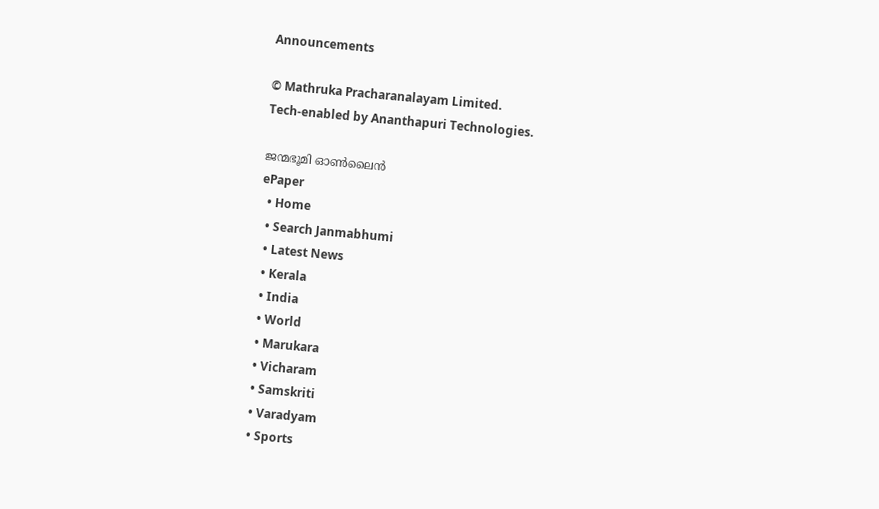Announcements

© Mathruka Pracharanalayam Limited.
Tech-enabled by Ananthapuri Technologies.

ജന്മഭൂമി ഓണ്‍ലൈന്‍
ePaper
  • Home
  • Search Janmabhumi
  • Latest News
  • Kerala
  • India
  • World
  • Marukara
  • Vicharam
  • Samskriti
  • Varadyam
  • Sports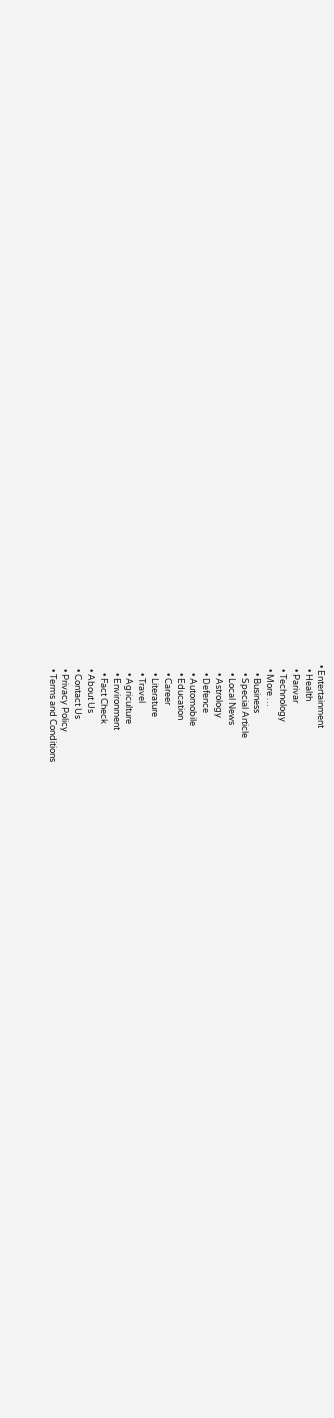• Entertainment
  • Health
  • Parivar
  • Technology
  • More …
    • Business
    • Special Article
    • Local News
    • Astrology
    • Defence
    • Automobile
    • Education
    • Career
    • Literature
    • Travel
    • Agriculture
    • Environment
    • Fact Check
  • About Us
  • Contact Us
  • Privacy Policy
  • Terms and Conditions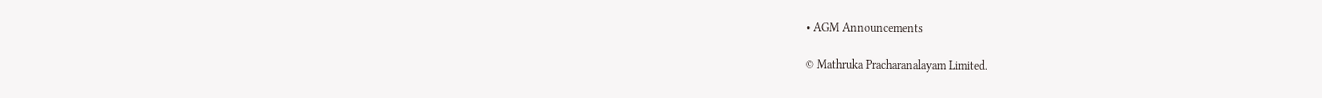• AGM Announcements

© Mathruka Pracharanalayam Limited.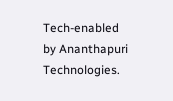Tech-enabled by Ananthapuri Technologies.